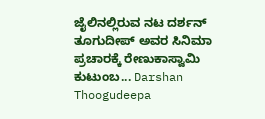ಜೈಲಿನಲ್ಲಿರುವ ನಟ ದರ್ಶನ್ ತೂಗುದೀಪ್ ಅವರ ಸಿನಿಮಾ ಪ್ರಚಾರಕ್ಕೆ ರೇಣುಕಾಸ್ವಾಮಿ ಕುಟುಂಬ... Darshan Thoogudeepa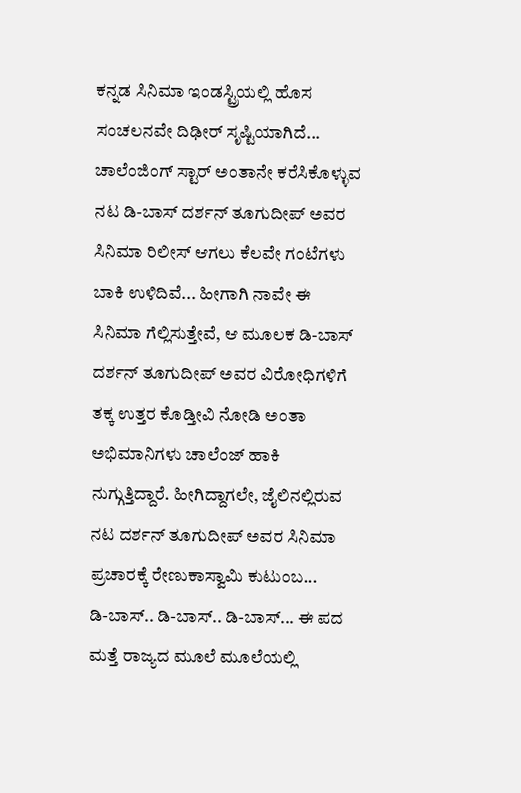ಕನ್ನಡ ಸಿನಿಮಾ ಇಂಡಸ್ಟ್ರಿಯಲ್ಲಿ ಹೊಸ ಸಂಚಲನವೇ ದಿಢೀರ್ ಸೃಷ್ಟಿಯಾಗಿದೆ... ಚಾಲೆಂಜಿಂಗ್ ಸ್ಟಾರ್ ಅಂತಾನೇ ಕರೆಸಿಕೊಳ್ಳುವ ನಟ ಡಿ-ಬಾಸ್ ದರ್ಶನ್ ತೂಗುದೀಪ್ ಅವರ ಸಿನಿಮಾ ರಿಲೀಸ್ ಆಗಲು ಕೆಲವೇ ಗಂಟೆಗಳು ಬಾಕಿ ಉಳಿದಿವೆ... ಹೀಗಾಗಿ ನಾವೇ ಈ ಸಿನಿಮಾ ಗೆಲ್ಲಿಸುತ್ತೇವೆ, ಆ ಮೂಲಕ ಡಿ-ಬಾಸ್ ದರ್ಶನ್ ತೂಗುದೀಪ್ ಅವರ ವಿರೋಧಿಗಳಿಗೆ ತಕ್ಕ ಉತ್ತರ ಕೊಡ್ತೀವಿ ನೋಡಿ ಅಂತಾ ಅಭಿಮಾನಿಗಳು ಚಾಲೆಂಜ್ ಹಾಕಿ ನುಗ್ಗುತ್ತಿದ್ದಾರೆ. ಹೀಗಿದ್ದಾಗಲೇ, ಜೈಲಿನಲ್ಲಿರುವ ನಟ ದರ್ಶನ್ ತೂಗುದೀಪ್ ಅವರ ಸಿನಿಮಾ ಪ್ರಚಾರಕ್ಕೆ ರೇಣುಕಾಸ್ವಾಮಿ ಕುಟುಂಬ...
ಡಿ-ಬಾಸ್.. ಡಿ-ಬಾಸ್.. ಡಿ-ಬಾಸ್... ಈ ಪದ ಮತ್ತೆ ರಾಜ್ಯದ ಮೂಲೆ ಮೂಲೆಯಲ್ಲಿ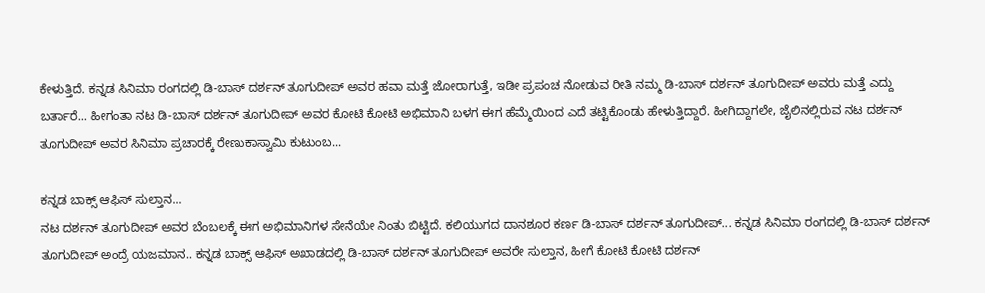ಕೇಳುತ್ತಿದೆ. ಕನ್ನಡ ಸಿನಿಮಾ ರಂಗದಲ್ಲಿ ಡಿ-ಬಾಸ್ ದರ್ಶನ್ ತೂಗುದೀಪ್ ಅವರ ಹವಾ ಮತ್ತೆ ಜೋರಾಗುತ್ತೆ, ಇಡೀ ಪ್ರಪಂಚ ನೋಡುವ ರೀತಿ ನಮ್ಮ ಡಿ-ಬಾಸ್ ದರ್ಶನ್ ತೂಗುದೀಪ್ ಅವರು ಮತ್ತೆ ಎದ್ದು ಬರ್ತಾರೆ... ಹೀಗಂತಾ ನಟ ಡಿ-ಬಾಸ್ ದರ್ಶನ್ ತೂಗುದೀಪ್ ಅವರ ಕೋಟಿ ಕೋಟಿ ಅಭಿಮಾನಿ ಬಳಗ ಈಗ ಹೆಮ್ಮೆಯಿಂದ ಎದೆ ತಟ್ಟಿಕೊಂಡು ಹೇಳುತ್ತಿದ್ದಾರೆ. ಹೀಗಿದ್ದಾಗಲೇ, ಜೈಲಿನಲ್ಲಿರುವ ನಟ ದರ್ಶನ್ ತೂಗುದೀಪ್ ಅವರ ಸಿನಿಮಾ ಪ್ರಚಾರಕ್ಕೆ ರೇಣುಕಾಸ್ವಾಮಿ ಕುಟುಂಬ...

ಕನ್ನಡ ಬಾಕ್ಸ್ ಆಫಿಸ್ ಸುಲ್ತಾನ...
ನಟ ದರ್ಶನ್ ತೂಗುದೀಪ್ ಅವರ ಬೆಂಬಲಕ್ಕೆ ಈಗ ಅಭಿಮಾನಿಗಳ ಸೇನೆಯೇ ನಿಂತು ಬಿಟ್ಟಿದೆ. ಕಲಿಯುಗದ ದಾನಶೂರ ಕರ್ಣ ಡಿ-ಬಾಸ್ ದರ್ಶನ್ ತೂಗುದೀಪ್... ಕನ್ನಡ ಸಿನಿಮಾ ರಂಗದಲ್ಲಿ ಡಿ-ಬಾಸ್ ದರ್ಶನ್ ತೂಗುದೀಪ್ ಅಂದ್ರೆ ಯಜಮಾನ.. ಕನ್ನಡ ಬಾಕ್ಸ್ ಆಫಿಸ್ ಅಖಾಡದಲ್ಲಿ ಡಿ-ಬಾಸ್ ದರ್ಶನ್ ತೂಗುದೀಪ್ ಅವರೇ ಸುಲ್ತಾನ, ಹೀಗೆ ಕೋಟಿ ಕೋಟಿ ದರ್ಶನ್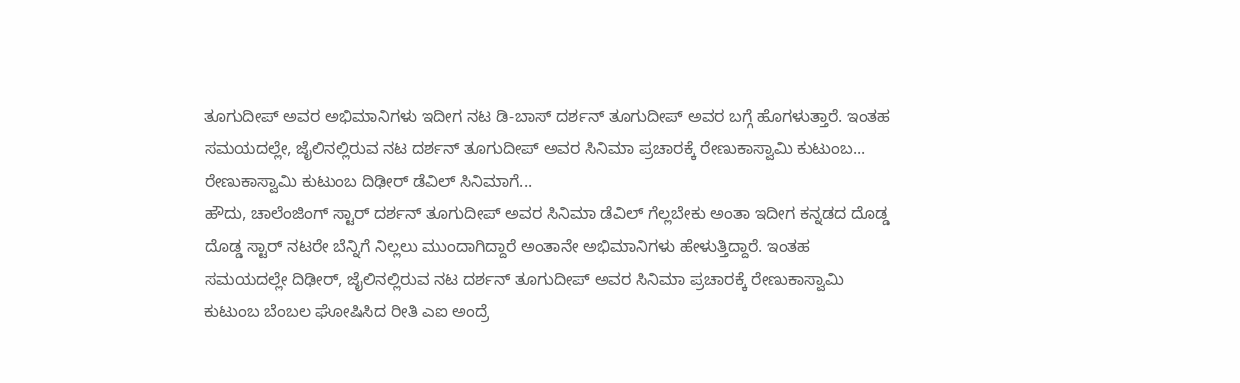ತೂಗುದೀಪ್ ಅವರ ಅಭಿಮಾನಿಗಳು ಇದೀಗ ನಟ ಡಿ-ಬಾಸ್ ದರ್ಶನ್ ತೂಗುದೀಪ್ ಅವರ ಬಗ್ಗೆ ಹೊಗಳುತ್ತಾರೆ. ಇಂತಹ ಸಮಯದಲ್ಲೇ, ಜೈಲಿನಲ್ಲಿರುವ ನಟ ದರ್ಶನ್ ತೂಗುದೀಪ್ ಅವರ ಸಿನಿಮಾ ಪ್ರಚಾರಕ್ಕೆ ರೇಣುಕಾಸ್ವಾಮಿ ಕುಟುಂಬ...
ರೇಣುಕಾಸ್ವಾಮಿ ಕುಟುಂಬ ದಿಢೀರ್ ಡೆವಿಲ್ ಸಿನಿಮಾಗೆ...
ಹೌದು, ಚಾಲೆಂಜಿಂಗ್ ಸ್ಟಾರ್ ದರ್ಶನ್ ತೂಗುದೀಪ್ ಅವರ ಸಿನಿಮಾ ಡೆವಿಲ್ ಗೆಲ್ಲಬೇಕು ಅಂತಾ ಇದೀಗ ಕನ್ನಡದ ದೊಡ್ಡ ದೊಡ್ಡ ಸ್ಟಾರ್ ನಟರೇ ಬೆನ್ನಿಗೆ ನಿಲ್ಲಲು ಮುಂದಾಗಿದ್ದಾರೆ ಅಂತಾನೇ ಅಭಿಮಾನಿಗಳು ಹೇಳುತ್ತಿದ್ದಾರೆ. ಇಂತಹ ಸಮಯದಲ್ಲೇ ದಿಢೀರ್, ಜೈಲಿನಲ್ಲಿರುವ ನಟ ದರ್ಶನ್ ತೂಗುದೀಪ್ ಅವರ ಸಿನಿಮಾ ಪ್ರಚಾರಕ್ಕೆ ರೇಣುಕಾಸ್ವಾಮಿ ಕುಟುಂಬ ಬೆಂಬಲ ಘೋಷಿಸಿದ ರೀತಿ ಎಐ ಅಂದ್ರೆ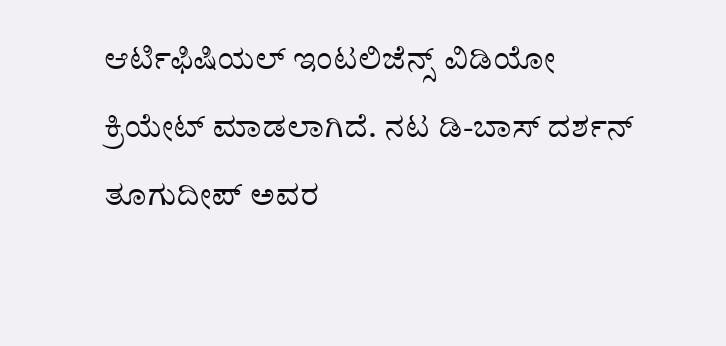ಆರ್ಟಿಫಿಷಿಯಲ್ ಇಂಟಲಿಜೆನ್ಸ್ ವಿಡಿಯೋ ಕ್ರಿಯೇಟ್ ಮಾಡಲಾಗಿದೆ. ನಟ ಡಿ-ಬಾಸ್ ದರ್ಶನ್ ತೂಗುದೀಪ್ ಅವರ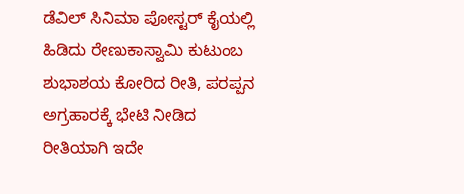ಡೆವಿಲ್ ಸಿನಿಮಾ ಪೋಸ್ಟರ್ ಕೈಯಲ್ಲಿ ಹಿಡಿದು ರೇಣುಕಾಸ್ವಾಮಿ ಕುಟುಂಬ ಶುಭಾಶಯ ಕೋರಿದ ರೀತಿ, ಪರಪ್ಪನ ಅಗ್ರಹಾರಕ್ಕೆ ಭೇಟಿ ನೀಡಿದ ರೀತಿಯಾಗಿ ಇದೇ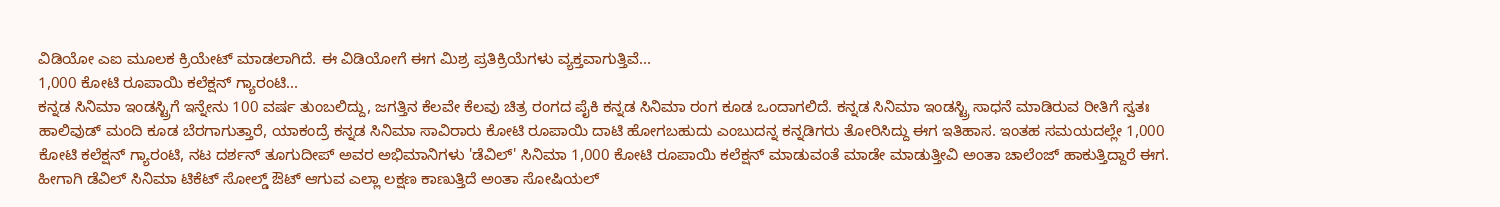ವಿಡಿಯೋ ಎಐ ಮೂಲಕ ಕ್ರಿಯೇಟ್ ಮಾಡಲಾಗಿದೆ. ಈ ವಿಡಿಯೋಗೆ ಈಗ ಮಿಶ್ರ ಪ್ರತಿಕ್ರಿಯೆಗಳು ವ್ಯಕ್ತವಾಗುತ್ತಿವೆ...
1,000 ಕೋಟಿ ರೂಪಾಯಿ ಕಲೆಕ್ಷನ್ ಗ್ಯಾರಂಟಿ...
ಕನ್ನಡ ಸಿನಿಮಾ ಇಂಡಸ್ಟ್ರಿಗೆ ಇನ್ನೇನು 100 ವರ್ಷ ತುಂಬಲಿದ್ದು, ಜಗತ್ತಿನ ಕೆಲವೇ ಕೆಲವು ಚಿತ್ರ ರಂಗದ ಪೈಕಿ ಕನ್ನಡ ಸಿನಿಮಾ ರಂಗ ಕೂಡ ಒಂದಾಗಲಿದೆ. ಕನ್ನಡ ಸಿನಿಮಾ ಇಂಡಸ್ಟ್ರಿ ಸಾಧನೆ ಮಾಡಿರುವ ರೀತಿಗೆ ಸ್ವತಃ ಹಾಲಿವುಡ್ ಮಂದಿ ಕೂಡ ಬೆರಗಾಗುತ್ತಾರೆ, ಯಾಕಂದ್ರೆ ಕನ್ನಡ ಸಿನಿಮಾ ಸಾವಿರಾರು ಕೋಟಿ ರೂಪಾಯಿ ದಾಟಿ ಹೋಗಬಹುದು ಎಂಬುದನ್ನ ಕನ್ನಡಿಗರು ತೋರಿಸಿದ್ದು ಈಗ ಇತಿಹಾಸ. ಇಂತಹ ಸಮಯದಲ್ಲೇ 1,000 ಕೋಟಿ ಕಲೆಕ್ಷನ್ ಗ್ಯಾರಂಟಿ, ನಟ ದರ್ಶನ್ ತೂಗುದೀಪ್ ಅವರ ಅಭಿಮಾನಿಗಳು 'ಡೆವಿಲ್' ಸಿನಿಮಾ 1,000 ಕೋಟಿ ರೂಪಾಯಿ ಕಲೆಕ್ಷನ್ ಮಾಡುವಂತೆ ಮಾಡೇ ಮಾಡುತ್ತೀವಿ ಅಂತಾ ಚಾಲೆಂಜ್ ಹಾಕುತ್ತಿದ್ದಾರೆ ಈಗ. ಹೀಗಾಗಿ ಡೆವಿಲ್ ಸಿನಿಮಾ ಟಿಕೆಟ್ ಸೋಲ್ಡ್ ಔಟ್ ಆಗುವ ಎಲ್ಲಾ ಲಕ್ಷಣ ಕಾಣುತ್ತಿದೆ ಅಂತಾ ಸೋಷಿಯಲ್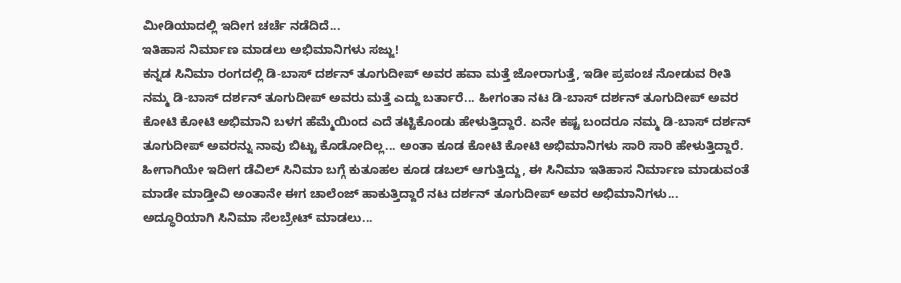ಮೀಡಿಯಾದಲ್ಲಿ ಇದೀಗ ಚರ್ಚೆ ನಡೆದಿದೆ...
ಇತಿಹಾಸ ನಿರ್ಮಾಣ ಮಾಡಲು ಅಭಿಮಾನಿಗಳು ಸಜ್ಜು!
ಕನ್ನಡ ಸಿನಿಮಾ ರಂಗದಲ್ಲಿ ಡಿ-ಬಾಸ್ ದರ್ಶನ್ ತೂಗುದೀಪ್ ಅವರ ಹವಾ ಮತ್ತೆ ಜೋರಾಗುತ್ತೆ, ಇಡೀ ಪ್ರಪಂಚ ನೋಡುವ ರೀತಿ ನಮ್ಮ ಡಿ-ಬಾಸ್ ದರ್ಶನ್ ತೂಗುದೀಪ್ ಅವರು ಮತ್ತೆ ಎದ್ದು ಬರ್ತಾರೆ... ಹೀಗಂತಾ ನಟ ಡಿ-ಬಾಸ್ ದರ್ಶನ್ ತೂಗುದೀಪ್ ಅವರ ಕೋಟಿ ಕೋಟಿ ಅಭಿಮಾನಿ ಬಳಗ ಹೆಮ್ಮೆಯಿಂದ ಎದೆ ತಟ್ಟಿಕೊಂಡು ಹೇಳುತ್ತಿದ್ದಾರೆ. ಏನೇ ಕಷ್ಟ ಬಂದರೂ ನಮ್ಮ ಡಿ-ಬಾಸ್ ದರ್ಶನ್ ತೂಗುದೀಪ್ ಅವರನ್ನು ನಾವು ಬಿಟ್ಟು ಕೊಡೋದಿಲ್ಲ... ಅಂತಾ ಕೂಡ ಕೋಟಿ ಕೋಟಿ ಅಭಿಮಾನಿಗಳು ಸಾರಿ ಸಾರಿ ಹೇಳುತ್ತಿದ್ದಾರೆ. ಹೀಗಾಗಿಯೇ ಇದೀಗ ಡೆವಿಲ್ ಸಿನಿಮಾ ಬಗ್ಗೆ ಕುತೂಹಲ ಕೂಡ ಡಬಲ್ ಆಗುತ್ತಿದ್ದು, ಈ ಸಿನಿಮಾ ಇತಿಹಾಸ ನಿರ್ಮಾಣ ಮಾಡುವಂತೆ ಮಾಡೇ ಮಾಡ್ತೀವಿ ಅಂತಾನೇ ಈಗ ಚಾಲೆಂಜ್ ಹಾಕುತ್ತಿದ್ದಾರೆ ನಟ ದರ್ಶನ್ ತೂಗುದೀಪ್ ಅವರ ಅಭಿಮಾನಿಗಳು...
ಅದ್ಧೂರಿಯಾಗಿ ಸಿನಿಮಾ ಸೆಲಬ್ರೇಟ್ ಮಾಡಲು...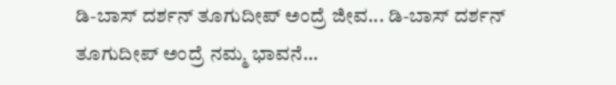ಡಿ-ಬಾಸ್ ದರ್ಶನ್ ತೂಗುದೀಪ್ ಅಂದ್ರೆ ಜೀವ... ಡಿ-ಬಾಸ್ ದರ್ಶನ್ ತೂಗುದೀಪ್ ಅಂದ್ರೆ ನಮ್ಮ ಭಾವನೆ...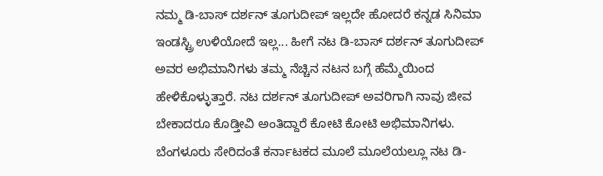ನಮ್ಮ ಡಿ-ಬಾಸ್ ದರ್ಶನ್ ತೂಗುದೀಪ್ ಇಲ್ಲದೇ ಹೋದರೆ ಕನ್ನಡ ಸಿನಿಮಾ ಇಂಡಸ್ಟ್ರಿ ಉಳಿಯೋದೆ ಇಲ್ಲ... ಹೀಗೆ ನಟ ಡಿ-ಬಾಸ್ ದರ್ಶನ್ ತೂಗುದೀಪ್ ಅವರ ಅಭಿಮಾನಿಗಳು ತಮ್ಮ ನೆಚ್ಚಿನ ನಟನ ಬಗ್ಗೆ ಹೆಮ್ಮೆಯಿಂದ ಹೇಳಿಕೊಳ್ಳುತ್ತಾರೆ. ನಟ ದರ್ಶನ್ ತೂಗುದೀಪ್ ಅವರಿಗಾಗಿ ನಾವು ಜೀವ ಬೇಕಾದರೂ ಕೊಡ್ತೀವಿ ಅಂತಿದ್ದಾರೆ ಕೋಟಿ ಕೋಟಿ ಅಭಿಮಾನಿಗಳು. ಬೆಂಗಳೂರು ಸೇರಿದಂತೆ ಕರ್ನಾಟಕದ ಮೂಲೆ ಮೂಲೆಯಲ್ಲೂ ನಟ ಡಿ-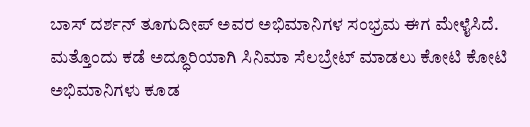ಬಾಸ್ ದರ್ಶನ್ ತೂಗುದೀಪ್ ಅವರ ಅಭಿಮಾನಿಗಳ ಸಂಭ್ರಮ ಈಗ ಮೇಳೈಸಿದೆ. ಮತ್ತೊಂದು ಕಡೆ ಅದ್ಧೂರಿಯಾಗಿ ಸಿನಿಮಾ ಸೆಲಬ್ರೇಟ್ ಮಾಡಲು ಕೋಟಿ ಕೋಟಿ ಅಭಿಮಾನಿಗಳು ಕೂಡ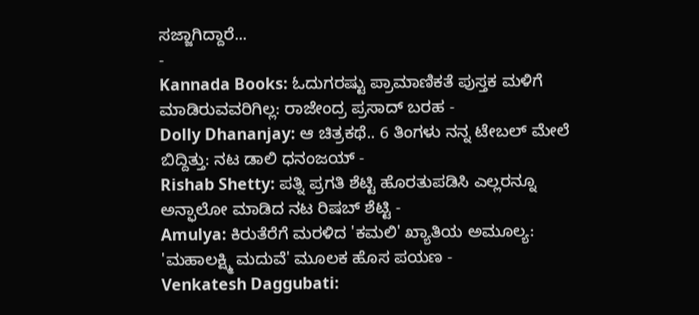ಸಜ್ಜಾಗಿದ್ದಾರೆ...
-
Kannada Books: ಓದುಗರಷ್ಟು ಪ್ರಾಮಾಣಿಕತೆ ಪುಸ್ತಕ ಮಳಿಗೆ ಮಾಡಿರುವವರಿಗಿಲ್ಲ: ರಾಜೇಂದ್ರ ಪ್ರಸಾದ್ ಬರಹ -
Dolly Dhananjay: ಆ ಚಿತ್ರಕಥೆ.. 6 ತಿಂಗಳು ನನ್ನ ಟೇಬಲ್ ಮೇಲೆ ಬಿದ್ದಿತ್ತು: ನಟ ಡಾಲಿ ಧನಂಜಯ್ -
Rishab Shetty: ಪತ್ನಿ ಪ್ರಗತಿ ಶೆಟ್ಟಿ ಹೊರತುಪಡಿಸಿ ಎಲ್ಲರನ್ನೂ ಅನ್ಫಾಲೋ ಮಾಡಿದ ನಟ ರಿಷಬ್ ಶೆಟ್ಟಿ -
Amulya: ಕಿರುತೆರೆಗೆ ಮರಳಿದ 'ಕಮಲಿ' ಖ್ಯಾತಿಯ ಅಮೂಲ್ಯ: 'ಮಹಾಲಕ್ಷ್ಮಿ ಮದುವೆ' ಮೂಲಕ ಹೊಸ ಪಯಣ -
Venkatesh Daggubati: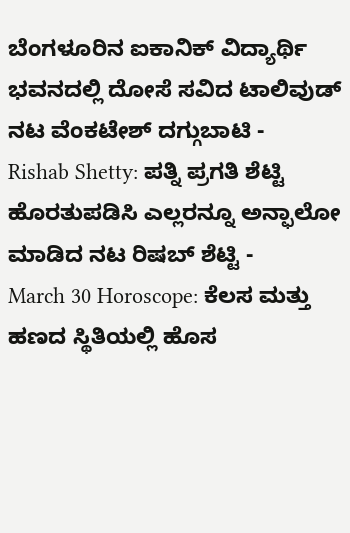ಬೆಂಗಳೂರಿನ ಐಕಾನಿಕ್ ವಿದ್ಯಾರ್ಥಿ ಭವನದಲ್ಲಿ ದೋಸೆ ಸವಿದ ಟಾಲಿವುಡ್ ನಟ ವೆಂಕಟೇಶ್ ದಗ್ಗುಬಾಟಿ -
Rishab Shetty: ಪತ್ನಿ ಪ್ರಗತಿ ಶೆಟ್ಟಿ ಹೊರತುಪಡಿಸಿ ಎಲ್ಲರನ್ನೂ ಅನ್ಫಾಲೋ ಮಾಡಿದ ನಟ ರಿಷಬ್ ಶೆಟ್ಟಿ -
March 30 Horoscope: ಕೆಲಸ ಮತ್ತು ಹಣದ ಸ್ಥಿತಿಯಲ್ಲಿ ಹೊಸ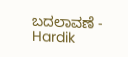ಬದಲಾವಣೆ -
Hardik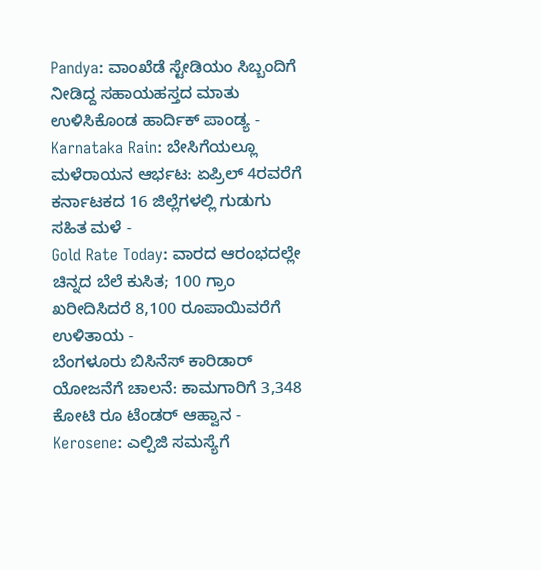Pandya: ವಾಂಖೆಡೆ ಸ್ಟೇಡಿಯಂ ಸಿಬ್ಬಂದಿಗೆ ನೀಡಿದ್ದ ಸಹಾಯಹಸ್ತದ ಮಾತು ಉಳಿಸಿಕೊಂಡ ಹಾರ್ದಿಕ್ ಪಾಂಡ್ಯ -
Karnataka Rain: ಬೇಸಿಗೆಯಲ್ಲೂ ಮಳೆರಾಯನ ಆರ್ಭಟ: ಏಪ್ರಿಲ್ 4ರವರೆಗೆ ಕರ್ನಾಟಕದ 16 ಜಿಲ್ಲೆಗಳಲ್ಲಿ ಗುಡುಗು ಸಹಿತ ಮಳೆ -
Gold Rate Today: ವಾರದ ಆರಂಭದಲ್ಲೇ ಚಿನ್ನದ ಬೆಲೆ ಕುಸಿತ; 100 ಗ್ರಾಂ ಖರೀದಿಸಿದರೆ 8,100 ರೂಪಾಯಿವರೆಗೆ ಉಳಿತಾಯ -
ಬೆಂಗಳೂರು ಬಿಸಿನೆಸ್ ಕಾರಿಡಾರ್ ಯೋಜನೆಗೆ ಚಾಲನೆ: ಕಾಮಗಾರಿಗೆ 3,348 ಕೋಟಿ ರೂ ಟೆಂಡರ್ ಆಹ್ವಾನ -
Kerosene: ಎಲ್ಪಿಜಿ ಸಮಸ್ಯೆಗೆ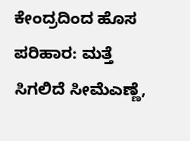ಕೇಂದ್ರದಿಂದ ಹೊಸ ಪರಿಹಾರ: ಮತ್ತೆ ಸಿಗಲಿದೆ ಸೀಮೆಎಣ್ಣೆ,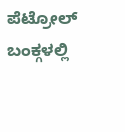ಪೆಟ್ರೋಲ್ ಬಂಕ್ಗಳಲ್ಲಿ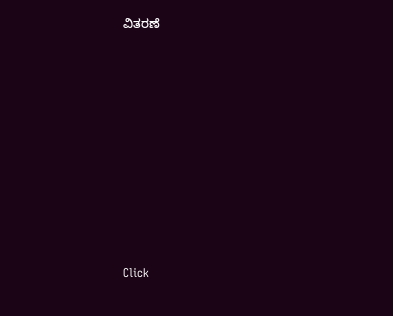ವಿತರಣೆ












Click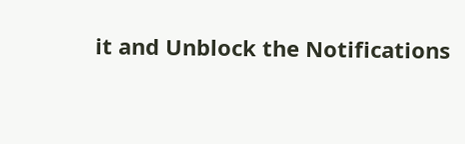it and Unblock the Notifications